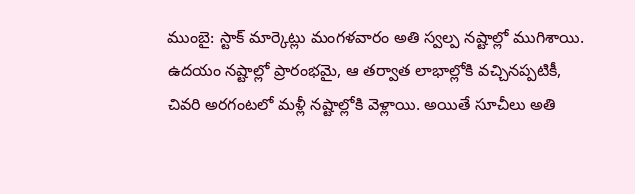ముంబై: స్టాక్ మార్కెట్లు మంగళవారం అతి స్వల్ప నష్టాల్లో ముగిశాయి. ఉదయం నష్టాల్లో ప్రారంభమై, ఆ తర్వాత లాభాల్లోకి వచ్చినప్పటికీ, చివరి అరగంటలో మళ్లీ నష్టాల్లోకి వెళ్లాయి. అయితే సూచీలు అతి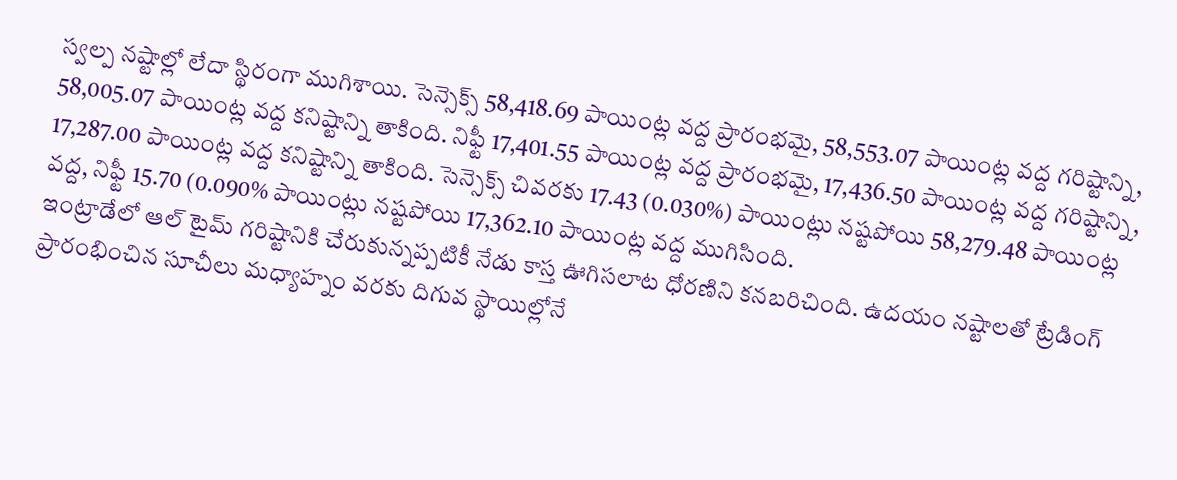స్వల్ప నష్టాల్లో లేదా స్థిరంగా ముగిశాయి. సెన్సెక్స్ 58,418.69 పాయింట్ల వద్ద ప్రారంభమై, 58,553.07 పాయింట్ల వద్ద గరిష్టాన్ని, 58,005.07 పాయింట్ల వద్ద కనిష్టాన్ని తాకింది. నిఫ్టీ 17,401.55 పాయింట్ల వద్ద ప్రారంభమై, 17,436.50 పాయింట్ల వద్ద గరిష్టాన్ని, 17,287.00 పాయింట్ల వద్ద కనిష్టాన్ని తాకింది. సెన్సెక్స్ చివరకు 17.43 (0.030%) పాయింట్లు నష్టపోయి 58,279.48 పాయింట్ల వద్ద, నిఫ్టీ 15.70 (0.090% పాయింట్లు నష్టపోయి 17,362.10 పాయింట్ల వద్ద ముగిసింది.
ఇంట్రాడేలో ఆల్ టైమ్ గరిష్టానికి చేరుకున్నప్పటికీ నేడు కాస్త ఊగిసలాట ధోరణిని కనబరిచింది. ఉదయం నష్టాలతో ట్రేడింగ్ ప్రారంభించిన సూచీలు మధ్యాహ్నం వరకు దిగువ స్థాయిల్లోనే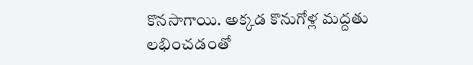కొనసాగాయి. అక్కడ కొనుగోళ్ల మద్దతు లభించడంతో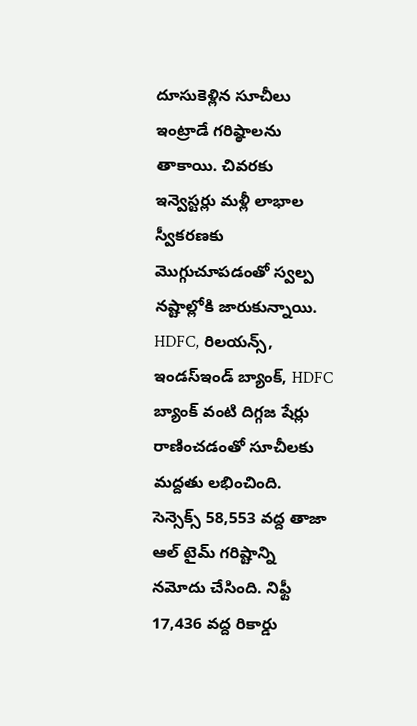దూసుకెళ్లిన సూచీలు ఇంట్రాడే గరిష్ఠాలను తాకాయి. చివరకు ఇన్వెస్టర్లు మళ్లీ లాభాల స్వీకరణకు మొగ్గుచూపడంతో స్వల్ప నష్టాల్లోకి జారుకున్నాయి. HDFC, రిలయన్స్, ఇండస్ఇండ్ బ్యాంక్, HDFC బ్యాంక్ వంటి దిగ్గజ షేర్లు రాణించడంతో సూచీలకు మద్దతు లభించింది. సెన్సెక్స్ 58,553 వద్ద తాజా ఆల్ టైమ్ గరిష్టాన్ని నమోదు చేసింది. నిఫ్టీ 17,436 వద్ద రికార్డు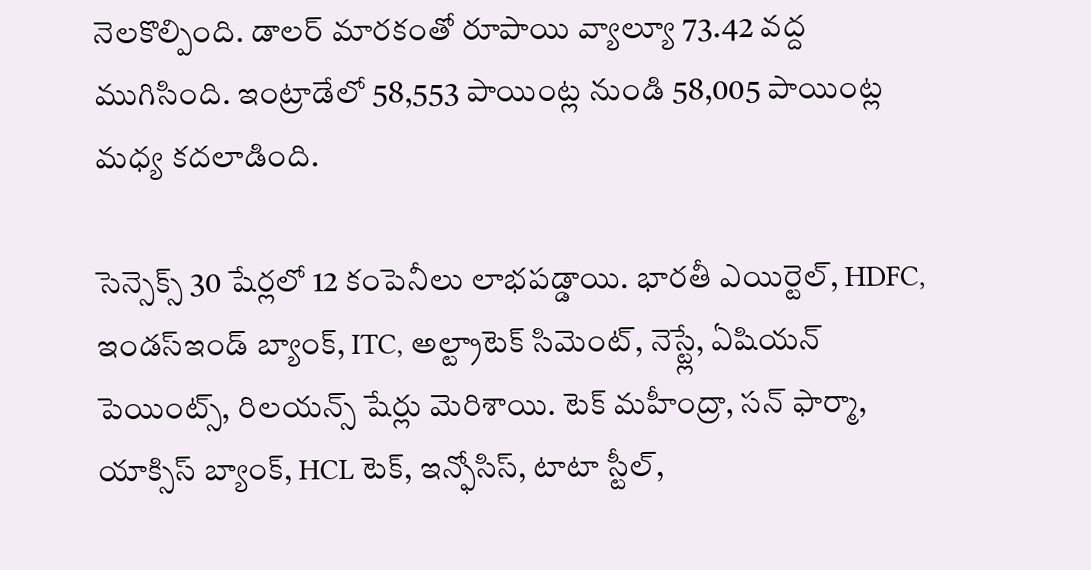నెలకొల్పింది. డాలర్ మారకంతో రూపాయి వ్యాల్యూ 73.42 వద్ద ముగిసింది. ఇంట్రాడేలో 58,553 పాయింట్ల నుండి 58,005 పాయింట్ల మధ్య కదలాడింది.

సెన్సెక్స్ 30 షేర్లలో 12 కంపెనీలు లాభపడ్డాయి. భారతీ ఎయిర్టెల్, HDFC, ఇండస్ఇండ్ బ్యాంక్, ITC, అల్ట్రాటెక్ సిమెంట్, నెస్ట్లే, ఏషియన్ పెయింట్స్, రిలయన్స్ షేర్లు మెరిశాయి. టెక్ మహీంద్రా, సన్ ఫార్మా, యాక్సిస్ బ్యాంక్, HCL టెక్, ఇన్ఫోసిస్, టాటా స్టీల్,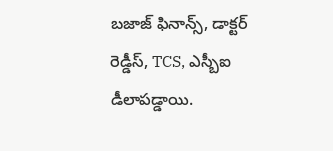బజాజ్ ఫినాన్స్, డాక్టర్ రెడ్డీస్, TCS, ఎస్బీఐ డీలాపడ్డాయి.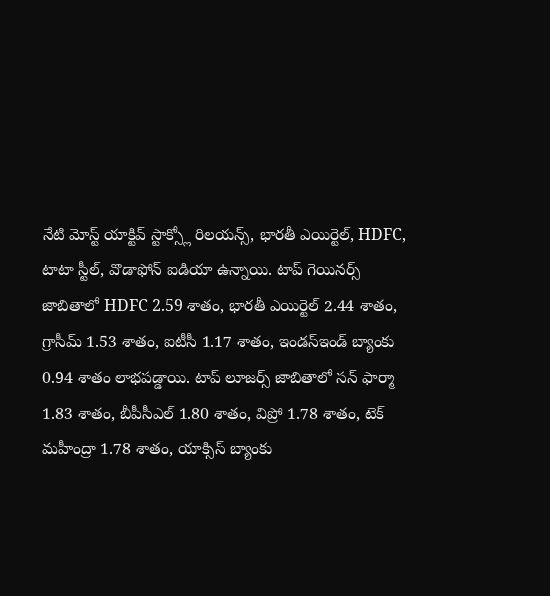నేటి మోస్ట్ యాక్టివ్ స్టాక్స్లో రిలయన్స్, భారతీ ఎయిర్టెల్, HDFC, టాటా స్టీల్, వొడాఫోన్ ఐడియా ఉన్నాయి. టాప్ గెయినర్స్ జాబితాలో HDFC 2.59 శాతం, భారతీ ఎయిర్టెల్ 2.44 శాతం, గ్రాసీమ్ 1.53 శాతం, ఐటీసీ 1.17 శాతం, ఇండస్ఇండ్ బ్యాంకు 0.94 శాతం లాభపడ్డాయి. టాప్ లూజర్స్ జాబితాలో సన్ ఫార్మా 1.83 శాతం, బీపీసీఎల్ 1.80 శాతం, విప్రో 1.78 శాతం, టెక్ మహీంద్రా 1.78 శాతం, యాక్సిస్ బ్యాంకు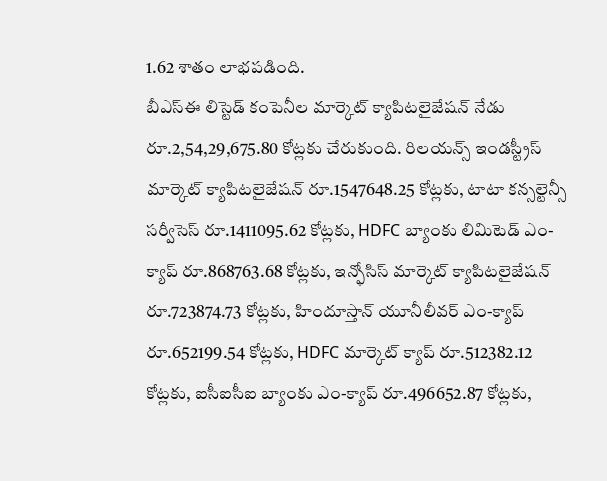1.62 శాతం లాభపడింది.
బీఎస్ఈ లిస్టెడ్ కంపెనీల మార్కెట్ క్యాపిటలైజేషన్ నేడు రూ.2,54,29,675.80 కోట్లకు చేరుకుంది. రిలయన్స్ ఇండస్ట్రీస్ మార్కెట్ క్యాపిటలైజేషన్ రూ.1547648.25 కోట్లకు, టాటా కన్సల్టెన్సీ సర్వీసెస్ రూ.1411095.62 కోట్లకు, HDFC బ్యాంకు లిమిటెడ్ ఎం-క్యాప్ రూ.868763.68 కోట్లకు, ఇన్ఫోసిస్ మార్కెట్ క్యాపిటలైజేషన్ రూ.723874.73 కోట్లకు, హిందూస్తాన్ యూనీలీవర్ ఎం-క్యాప్ రూ.652199.54 కోట్లకు, HDFC మార్కెట్ క్యాప్ రూ.512382.12 కోట్లకు, ఐసీఐసీఐ బ్యాంకు ఎం-క్యాప్ రూ.496652.87 కోట్లకు,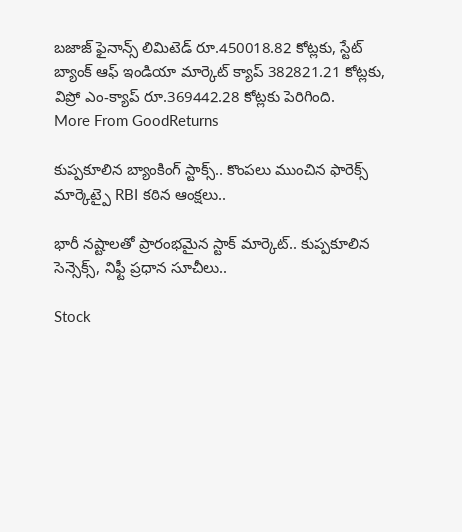బజాజ్ ఫైనాన్స్ లిమిటెడ్ రూ.450018.82 కోట్లకు, స్టేట్ బ్యాంక్ ఆఫ్ ఇండియా మార్కెట్ క్యాప్ 382821.21 కోట్లకు, విప్రో ఎం-క్యాప్ రూ.369442.28 కోట్లకు పెరిగింది.
More From GoodReturns

కుప్పకూలిన బ్యాంకింగ్ స్టాక్స్.. కొంపలు ముంచిన ఫారెక్స్ మార్కెట్పై RBI కఠిన ఆంక్షలు..

భారీ నష్టాలతో ప్రారంభమైన స్టాక్ మార్కెట్.. కుప్పకూలిన సెన్సెక్స్, నిఫ్టీ ప్రధాన సూచీలు..

Stock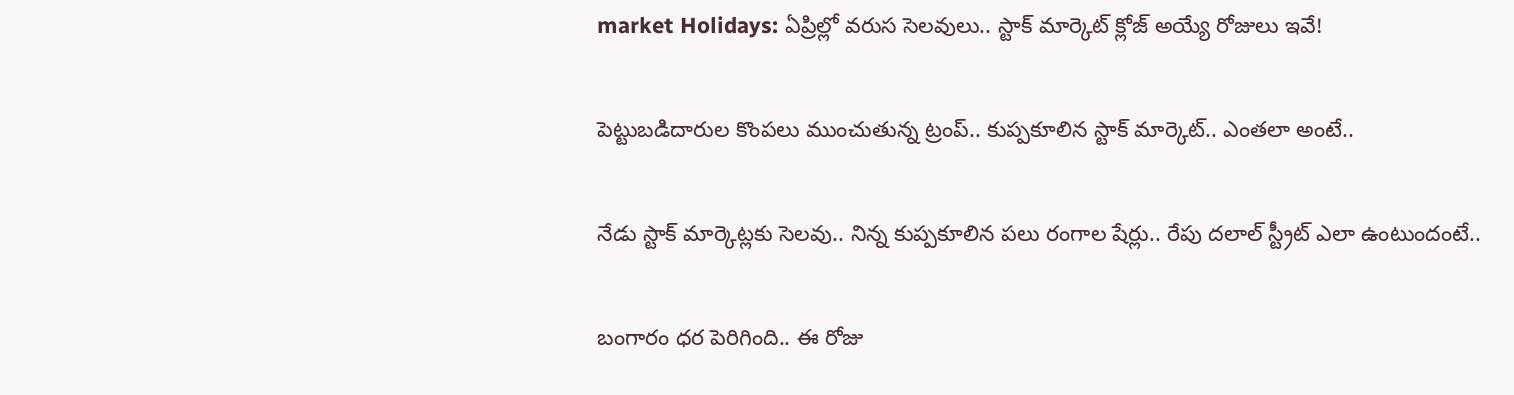market Holidays: ఏప్రిల్లో వరుస సెలవులు.. స్టాక్ మార్కెట్ క్లోజ్ అయ్యే రోజులు ఇవే!

పెట్టుబడిదారుల కొంపలు ముంచుతున్న ట్రంప్.. కుప్పకూలిన స్టాక్ మార్కెట్.. ఎంతలా అంటే..

నేడు స్టాక్ మార్కెట్లకు సెలవు.. నిన్న కుప్పకూలిన పలు రంగాల షేర్లు.. రేపు దలాల్ స్ట్రీట్ ఎలా ఉంటుందంటే..

బంగారం ధర పెరిగింది.. ఈ రోజు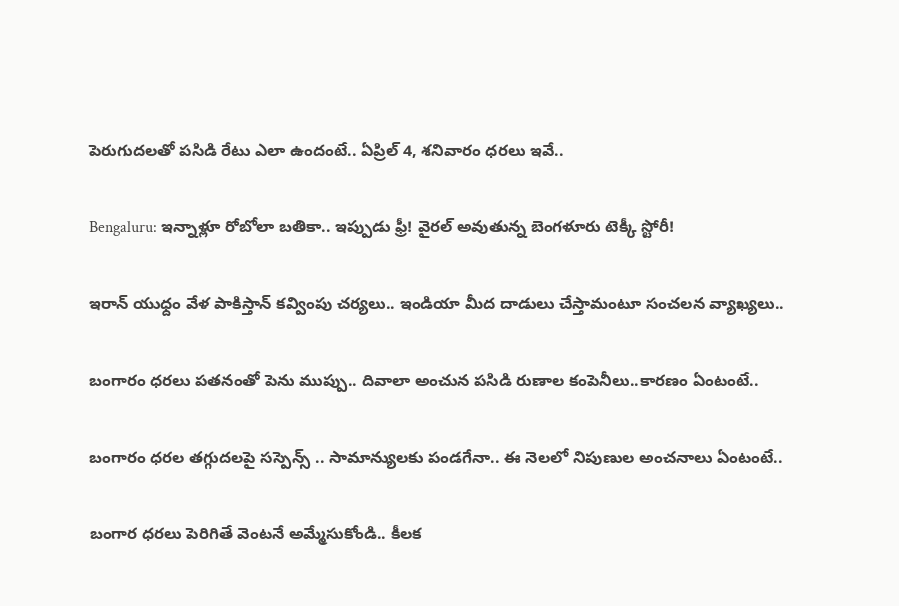పెరుగుదలతో పసిడి రేటు ఎలా ఉందంటే.. ఏప్రిల్ 4, శనివారం ధరలు ఇవే..

Bengaluru: ఇన్నాళ్లూ రోబోలా బతికా.. ఇప్పుడు ఫ్రీ! వైరల్ అవుతున్న బెంగళూరు టెక్కీ స్టోరీ!

ఇరాన్ యుధ్దం వేళ పాకిస్తాన్ కవ్వింపు చర్యలు.. ఇండియా మీద దాడులు చేస్తామంటూ సంచలన వ్యాఖ్యలు..

బంగారం ధరలు పతనంతో పెను ముప్పు.. దివాలా అంచున పసిడి రుణాల కంపెనీలు..కారణం ఏంటంటే..

బంగారం ధరల తగ్గుదలపై సస్పెన్స్ .. సామాన్యులకు పండగేనా.. ఈ నెలలో నిపుణుల అంచనాలు ఏంటంటే..

బంగార ధరలు పెరిగితే వెంటనే అమ్మేసుకోండి.. కీలక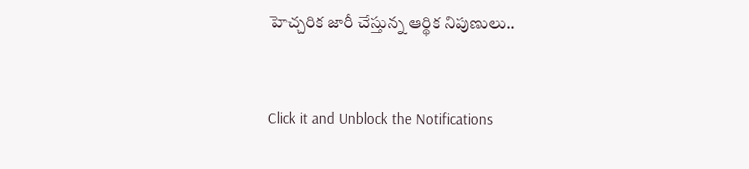హెచ్చరిక జారీ చేస్తున్న ఆర్థిక నిపుణులు..



Click it and Unblock the Notifications